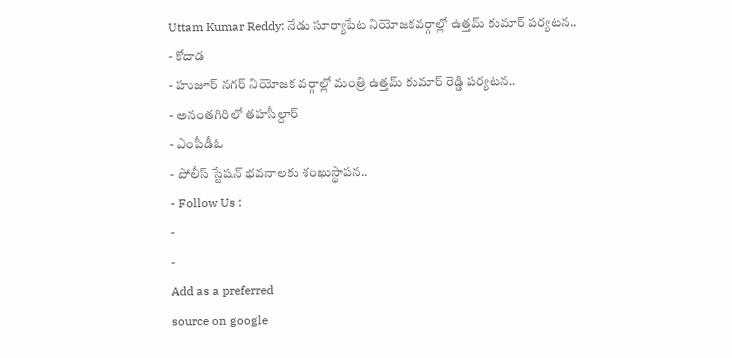Uttam Kumar Reddy: నేడు సూర్యాపేట నియోజకవర్గాల్లో ఉత్తమ్ కుమార్ పర్యటన..
- కోదాడ
- హుజూర్ నగర్ నియోజక వర్గాల్లో మంత్రి ఉత్తమ్ కుమార్ రెడ్డి పర్యటన..
- అనంతగిరిలో తహసీల్దార్
- ఎంపీడీఓ
- పోలీస్ స్టేషన్ భవనాలకు శంఖుస్థాపన..
- Follow Us :
-
-
Add as a preferred
source on google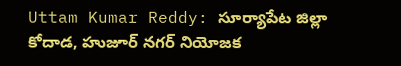Uttam Kumar Reddy: సూర్యాపేట జిల్లా కోదాడ, హుజూర్ నగర్ నియోజక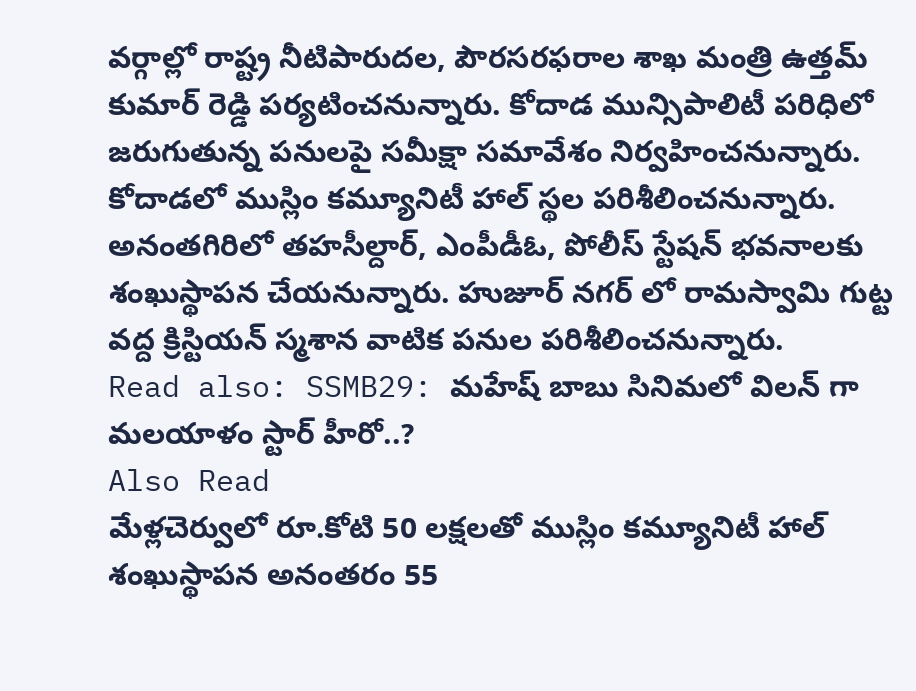వర్గాల్లో రాష్ట్ర నీటిపారుదల, పౌరసరఫరాల శాఖ మంత్రి ఉత్తమ్ కుమార్ రెడ్డి పర్యటించనున్నారు. కోదాడ మున్సిపాలిటీ పరిధిలో జరుగుతున్న పనులపై సమీక్షా సమావేశం నిర్వహించనున్నారు. కోదాడలో ముస్లిం కమ్యూనిటీ హాల్ స్థల పరిశీలించనున్నారు. అనంతగిరిలో తహసీల్దార్, ఎంపీడీఓ, పోలీస్ స్టేషన్ భవనాలకు శంఖుస్థాపన చేయనున్నారు. హుజూర్ నగర్ లో రామస్వామి గుట్ట వద్ద క్రిస్టియన్ స్మశాన వాటిక పనుల పరిశీలించనున్నారు.
Read also: SSMB29: మహేష్ బాబు సినిమలో విలన్ గా మలయాళం స్టార్ హీరో..?
Also Read
మేళ్లచెర్వులో రూ.కోటి 50 లక్షలతో ముస్లిం కమ్యూనిటీ హాల్ శంఖుస్థాపన అనంతరం 55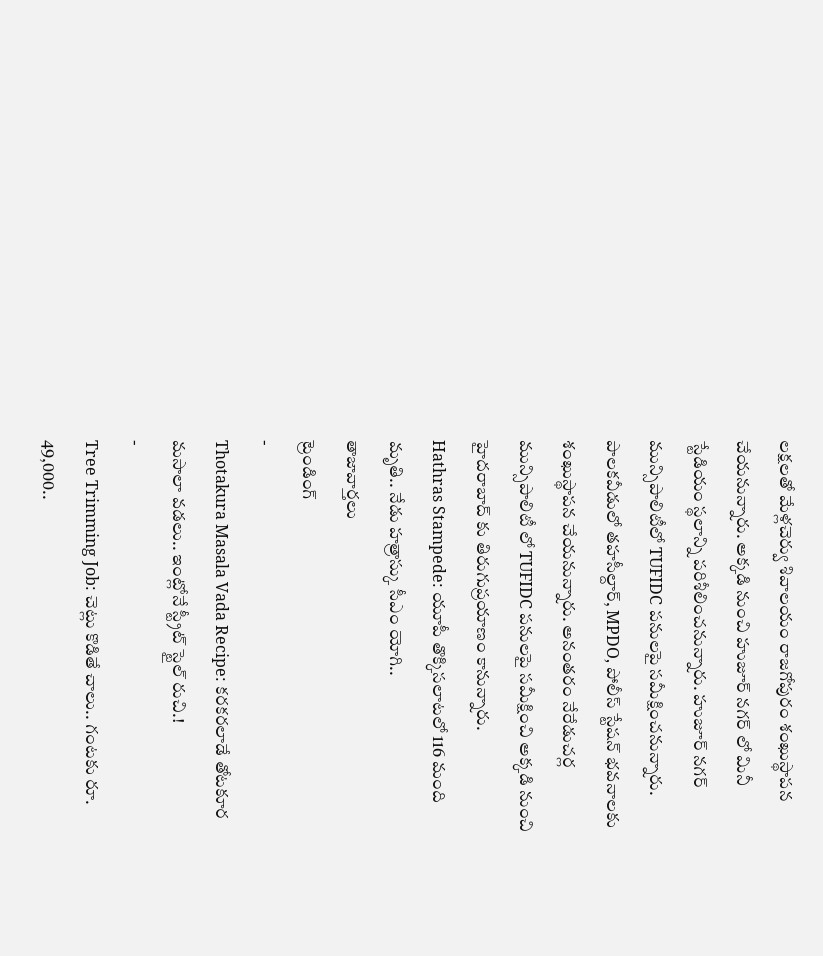లక్షలతో మేళ్లచెర్వు శివాలయం రాజగోపురం శంఖుస్థాపన చేయనున్నారు. అక్కడి నుంచి హుజూర్ నగర్ లో మినీ స్టేడియం స్థలాన్ని పరిశీలించనున్నారు. హుజూర్ నగర్ మున్సిపాలిటీలో TUFIDC పనులపై సమీక్షించనున్నారు. పాలకవీడులో తహసీల్దార్, MPDO, పోలీస్ స్టేషన్ భవనాలకు శంఖుస్థాపన చేయనున్నారు. అనంతరం నేరేడుచర్ల మున్సిపాలిటీ లో TUFIDC పనులపై సమీక్షించి అక్కడి నుంచి హైదరాబాద్ కు తిరుగుప్రయాణం కానున్నారు.
Hathras Stampede: యూపీ తొక్కిసలాటలో 116 మంది మృతి.. నేడు హత్రాస్కు సీఎం యోగి..
తాజావార్తలు
ట్రెండింగ్
-
Thotakura Masala Vada Recipe: కరకరలాడే తోటకూర మసాలా వడలు.. ఇంట్లోనే స్ట్రీట్ స్టైల్ రుచి.!
-
Tree Trimming Job: చెట్లు కొడితే చాలు.. గంటకు రూ. 49,000..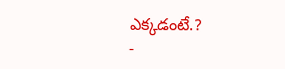ఎక్కడంటే.?
-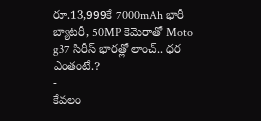రూ.13,999కే 7000mAh భారీ బ్యాటరీ, 50MP కెమెరాతో Moto g37 సిరీస్ భారత్లో లాంచ్.. ధర ఎంతంటే.?
-
కేవలం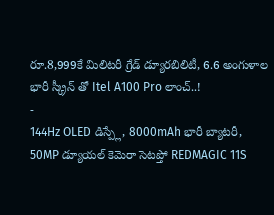రూ.8,999కే మిలిటరీ గ్రేడ్ డ్యూరబిలిటీ, 6.6 అంగుళాల భారీ స్క్రీన్ తో Itel A100 Pro లాంచ్..!
-
144Hz OLED డిస్ప్లే, 8000mAh భారీ బ్యాటరీ, 50MP డ్యూయల్ కెమెరా సెటప్తో REDMAGIC 11S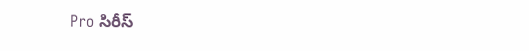Pro సిరీస్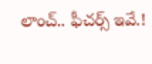లాంచ్.. ఫీచర్స్ ఇవే.!